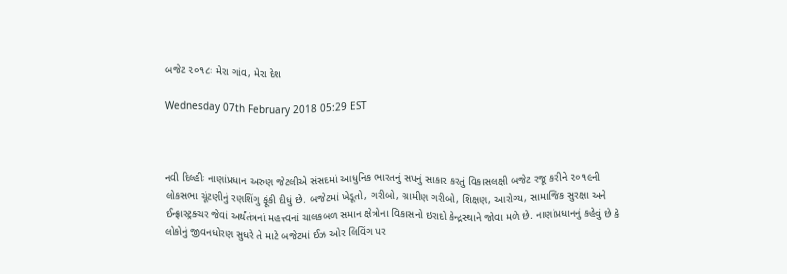બજેટ ૨૦૧૮ઃ મેરા ગાંવ, મેરા દેશ

Wednesday 07th February 2018 05:29 EST



નવી દિલ્હીઃ નાણાંપ્રધાન અરુણ જેટલીએ સંસદમાં આધુનિક ભારતનું સપનું સાકાર કરતું વિકાસલક્ષી બજેટ રજૂ કરીને ૨૦૧૯ની લોકસભા ચૂંટણીનું રણશિંગુ ફૂંકી દીધું છે. બજેટમાં ખેડૂતો, ગરીબો, ગ્રામીણ ગરીબો, શિક્ષણ, આરોગ્ય, સામાજિક સુરક્ષા અને ઈન્ફ્રાસ્ટ્રક્ચર જેવાં અર્થંતંત્રનાં મહત્ત્વનાં ચાલકબળ સમાન ક્ષેત્રોના વિકાસનો ઇરાદો કેન્દ્રસ્થાને જોવા મળે છે. નાણાંપ્રધાનનું કહેવું છે કે લોકોનું જીવનધોરણ સુધરે તે માટે બજેટમાં ઈઝ ઓર લિવિંગ પર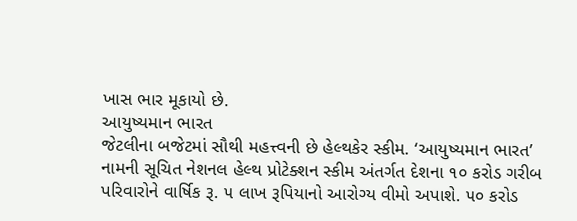ખાસ ભાર મૂકાયો છે.
આયુષ્યમાન ભારત
જેટલીના બજેટમાં સૌથી મહત્ત્વની છે હેલ્થકેર સ્કીમ. ‘આયુષ્યમાન ભારત’ નામની સૂચિત નેશનલ હેલ્થ પ્રોટેક્શન સ્કીમ અંતર્ગત દેશના ૧૦ કરોડ ગરીબ પરિવારોને વાર્ષિક રૂ. ૫ લાખ રૂપિયાનો આરોગ્ય વીમો અપાશે. ૫૦ કરોડ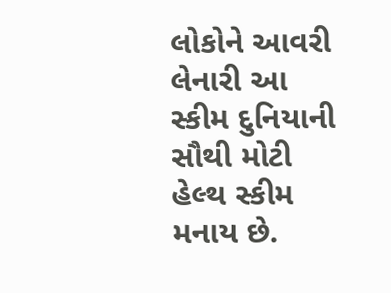લોકોને આવરી લેનારી આ સ્કીમ દુનિયાની સૌથી મોટી હેલ્થ સ્કીમ મનાય છે.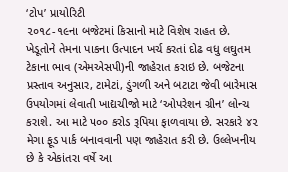‘ટોપ’ પ્રાયોરિટી
૨૦૧૮-૧૯ના બજેટમાં કિસાનો માટે વિશેષ રાહત છે. ખેડૂતોને તેમના પાકના ઉત્પાદન ખર્ચ કરતાં દોઢ વધુ લઘુતમ ટેકાના ભાવ (એમએસપી)ની જાહેરાત કરાઇ છે. બજેટના પ્રસ્તાવ અનુસાર, ટામેટાં, ડુંગળી અને બટાટા જેવી બારેમાસ ઉપયોગમાં લેવાતી ખાદ્યચીજો માટે ‘ઓપરેશન ગ્રીન’ લોન્ચ કરાશે. આ માટે ૫૦૦ કરોડ રૂપિયા ફાળવાયા છે. સરકારે ૪૨ મેગા ફૂડ પાર્ક બનાવવાની પણ જાહેરાત કરી છે. ઉલ્લેખનીય છે કે એકાંતરા વર્ષે આ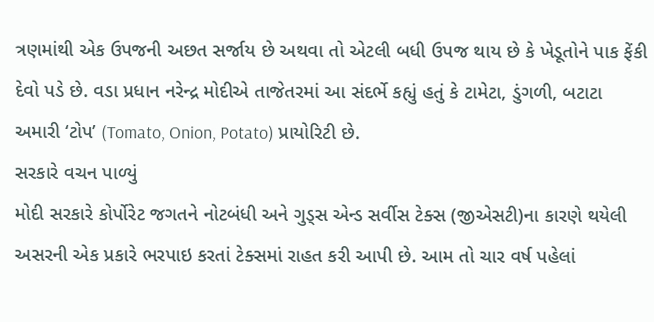ત્રણમાંથી એક ઉપજની અછત સર્જાય છે અથવા તો એટલી બધી ઉપજ થાય છે કે ખેડૂતોને પાક ફેંકી દેવો પડે છે. વડા પ્રધાન નરેન્દ્ર મોદીએ તાજેતરમાં આ સંદર્ભે કહ્યું હતું કે ટામેટા, ડુંગળી, બટાટા અમારી ‘ટોપ’ (Tomato, Onion, Potato) પ્રાયોરિટી છે.
સરકારે વચન પાળ્યું
મોદી સરકારે કોર્પોરેટ જગતને નોટબંધી અને ગુડ્સ એન્ડ સર્વીસ ટેક્સ (જીએસટી)ના કારણે થયેલી અસરની એક પ્રકારે ભરપાઇ કરતાં ટેક્સમાં રાહત કરી આપી છે. આમ તો ચાર વર્ષ પહેલાં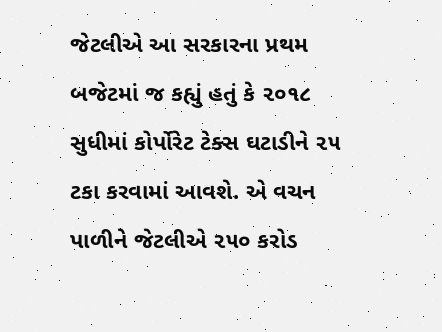જેટલીએ આ સરકારના પ્રથમ બજેટમાં જ કહ્યું હતું કે ૨૦૧૮ સુધીમાં કોર્પોરેટ ટેક્સ ઘટાડીને ૨૫ ટકા કરવામાં આવશે. એ વચન પાળીને જેટલીએ ૨૫૦ કરોડ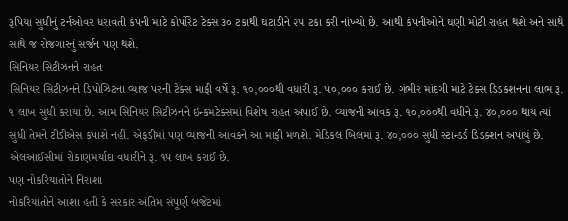રૂપિયા સુધીનું ટર્નઓવર ધરાવતી કંપની માટે કોર્પોરેટ ટેક્સ ૩૦ ટકાથી ઘટાડીને ૨૫ ટકા કરી નાંખ્યો છે. આથી કંપનીઓને ઘણી મોટી રાહત થશે અને સાથે સાથે જ રોજગારનું સર્જન પણ થશે.
સિનિયર સિટીઝનને રાહત
સિનિયર સિટીઝનને ડિપોઝિટના વ્યાજ પરની ટેક્સ માફી વર્ષે રૂ. ૧૦,૦૦૦થી વધારી રૂ. ૫૦,૦૦૦ કરાઈ છે. ગંભીર માંદગી માટે ટેક્સ ડિડકશનના લાભ રૂ. ૧ લાખ સુધી કરાયા છે. આમ સિનિયર સિટીઝનને ઇન્કમટેક્સમાં વિશેષ રાહત અપાઈ છે. વ્યાજની આવક રૂ. ૧૦,૦૦૦થી વધીને રૂ. ૪૦,૦૦૦ થાય ત્યાં સુધી તેમને ટીડીએસ કપાશે નહીં. એફડીમાં પણ વ્યાજની આવકને આ માફી મળશે. મેડિકલ બિલમાં રૂ. ૪૦,૦૦૦ સુધી સ્ટાન્ડર્ડ ડિડક્શન અપાયું છે. એલઆઈસીમાં રોકાણમર્યાદા વધારીને રૂ. ૧૫ લાખ કરાઈ છે.
પણ નોકરિયાતોને નિરાશા
નોકરિયાતોને આશા હતી કે સરકાર અંતિમ સંપૂર્ણ બજેટમાં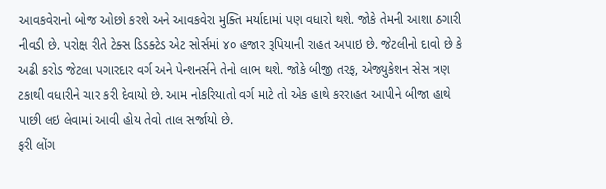આવકવેરાનો બોજ ઓછો કરશે અને આવકવેરા મુક્તિ મર્યાદામાં પણ વધારો થશે. જોકે તેમની આશા ઠગારી નીવડી છે. પરોક્ષ રીતે ટેક્સ ડિડક્ટેડ એટ સોર્સમાં ૪૦ હજાર રૂપિયાની રાહત અપાઇ છે. જેટલીનો દાવો છે કે અઢી કરોડ જેટલા પગારદાર વર્ગ અને પેન્શનર્સને તેનો લાભ થશે. જોકે બીજી તરફ, એજ્યુકેશન સેસ ત્રણ ટકાથી વધારીને ચાર કરી દેવાયો છે. આમ નોકરિયાતો વર્ગ માટે તો એક હાથે કરરાહત આપીને બીજા હાથે પાછી લઇ લેવામાં આવી હોય તેવો તાલ સર્જાયો છે.
ફરી લોંગ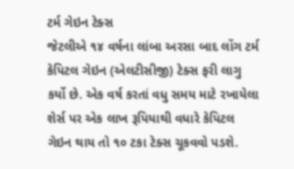ટર્મ ગેઇન ટેક્સ
જેટલીએ ૧૪ વર્ષના લાંબા અરસા બાદ લોંગ ટર્મ કેપિટલ ગેઇન (એલટીસીજી) ટેક્સ ફરી લાગુ કર્યો છે. એક વર્ષ કરતાં વધુ સમય માટે રખાયેલા શેર્સ પર એક લાખ રૂપિયાથી વધારે કેપિટલ ગેઇન થાય તો ૧૦ ટકા ટેક્સ ચૂકવવો પડશે.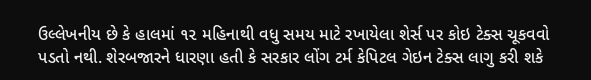ઉલ્લેખનીય છે કે હાલમાં ૧૨ મહિનાથી વધુ સમય માટે રખાયેલા શેર્સ પર કોઇ ટેક્સ ચૂકવવો પડતો નથી. શેરબજારને ધારણા હતી કે સરકાર લોંગ ટર્મ કેપિટલ ગેઇન ટેક્સ લાગુ કરી શકે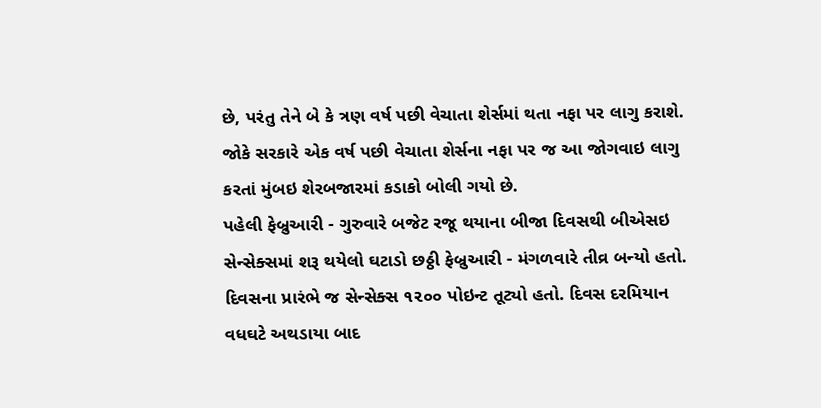છે, પરંતુ તેને બે કે ત્રણ વર્ષ પછી વેચાતા શેર્સમાં થતા નફા પર લાગુ કરાશે. જોકે સરકારે એક વર્ષ પછી વેચાતા શેર્સના નફા પર જ આ જોગવાઇ લાગુ કરતાં મુંબઇ શેરબજારમાં કડાકો બોલી ગયો છે.
પહેલી ફેબ્રુઆરી - ગુરુવારે બજેટ રજૂ થયાના બીજા દિવસથી બીએસઇ સેન્સેક્સમાં શરૂ થયેલો ઘટાડો છઠ્ઠી ફેબ્રુઆરી - મંગળવારે તીવ્ર બન્યો હતો. દિવસના પ્રારંભે જ સેન્સેક્સ ૧૨૦૦ પોઇન્ટ તૂટ્યો હતો. દિવસ દરમિયાન વધઘટે અથડાયા બાદ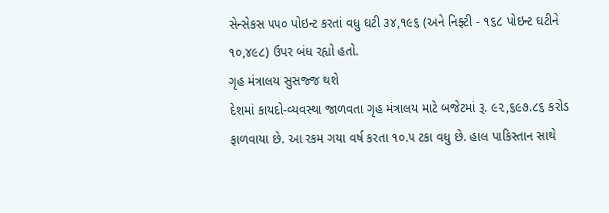સેન્સેકસ ૫૫૦ પોઇન્ટ કરતાં વધુ ઘટી ૩૪,૧૯૬ (અને નિફ્ટી - ૧૬૮ પોઇન્ટ ઘટીને ૧૦,૪૯૮) ઉપર બંધ રહ્યો હતો.
ગૃહ મંત્રાલય સુસજ્જ થશે
દેશમાં કાયદો-વ્યવસ્થા જાળવતા ગૃહ મંત્રાલય માટે બજેટમાં રૂ. ૯૨,૬૯૭.૮૬ કરોડ ફાળવાયા છે. આ રકમ ગયા વર્ષ કરતા ૧૦.૫ ટકા વધુ છે. હાલ પાકિસ્તાન સાથે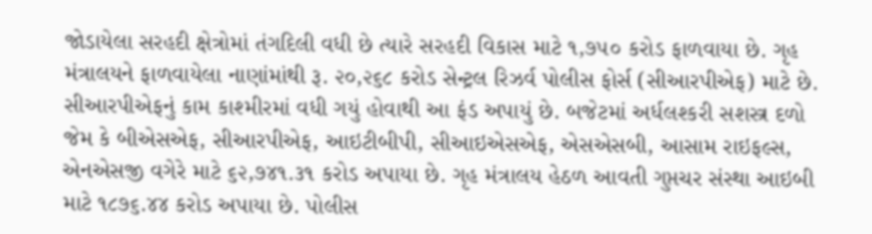જોડાયેલા સરહદી ક્ષેત્રોમાં તંગદિલી વધી છે ત્યારે સરહદી વિકાસ માટે ૧,૭૫૦ કરોડ ફાળવાયા છે. ગૃહ મંત્રાલયને ફાળવાયેલા નાણાંમાંથી રૂ. ૨૦,૨૬૮ કરોડ સેન્ટ્રલ રિઝર્વ પોલીસ ફોર્સ (સીઆરપીએફ) માટે છે. સીઆરપીએફનું કામ કાશ્મીરમાં વધી ગયું હોવાથી આ ફંડ અપાયું છે. બજેટમાં અર્ધલશ્કરી સશસ્ત્ર દળો જેમ કે બીએસએફ, સીઆરપીએફ, આઇટીબીપી, સીઆઇએસએફ, એસએસબી, આસામ રાઇફલ્સ, એનએસજી વગેરે માટે ૬૨,૭૪૧.૩૧ કરોડ અપાયા છે. ગૃહ મંત્રાલય હેઠળ આવતી ગુપ્તચર સંસ્થા આઇબી માટે ૧૮૭૬.૪૪ કરોડ અપાયા છે. પોલીસ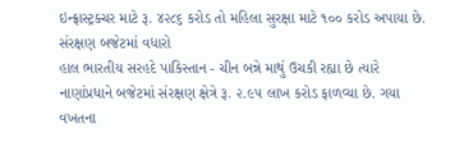ઇન્ફ્રાસ્ટ્રક્ચર માટે રૂ. ૪૨૮૬ કરોડ તો મહિલા સુરક્ષા માટે ૧૦૦ કરોડ અપાયા છે.
સંરક્ષણ બજેટમાં વધારો
હાલ ભારતીય સરહદે પાકિસ્તાન - ચીન બન્ને માથું ઉચકી રહ્યા છે ત્યારે નાણાંપ્રધાને બજેટમાં સંરક્ષણ ક્ષેત્રે રૂ. ૨.૯૫ લાખ કરોડ ફાળવ્યા છે. ગયા વખતના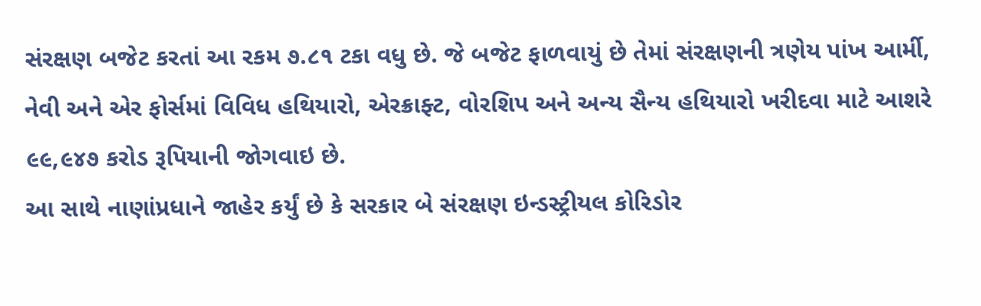સંરક્ષણ બજેટ કરતાં આ રકમ ૭.૮૧ ટકા વધુ છે. જે બજેટ ફાળવાયું છે તેમાં સંરક્ષણની ત્રણેય પાંખ આર્મી, નેવી અને એર ફોર્સમાં વિવિધ હથિયારો, એરક્રાફ્ટ, વોરશિપ અને અન્ય સૈન્ય હથિયારો ખરીદવા માટે આશરે ૯૯,૯૪૭ કરોડ રૂપિયાની જોગવાઇ છે.
આ સાથે નાણાંપ્રધાને જાહેર કર્યું છે કે સરકાર બે સંરક્ષણ ઇન્ડસ્ટ્રીયલ કોરિડોર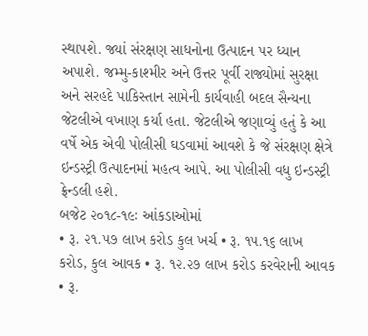સ્થાપશે. જ્યાં સંરક્ષણ સાધનોના ઉત્પાદન પર ધ્યાન અપાશે. જમ્મુ-કાશ્મીર અને ઉત્તર પૂર્વી રાજ્યોમાં સુરક્ષા અને સરહદે પાકિસ્તાન સામેની કાર્યવાહી બદલ સૈન્યના જેટલીએ વખાણ કર્યા હતા. જેટલીએ જણાવ્યું હતું કે આ વર્ષે એક એવી પોલીસી ઘડવામાં આવશે કે જે સંરક્ષણ ક્ષેત્રે ઇન્ડસ્ટ્રી ઉત્પાદનમાં મહત્વ આપે. આ પોલીસી વધુ ઇન્ડસ્ટ્રી ફ્રેન્ડલી હશે.
બજેટ ૨૦૧૮-૧૯ઃ આંકડાઓમાં
• રૂ. ૨૧.૫૭ લાખ કરોડ કુલ ખર્ચ • રૂ. ૧૫.૧૬ લાખ કરોડ, કુલ આવક • રૂ. ૧૨.૨૭ લાખ કરોડ કરવેરાની આવક • રૂ.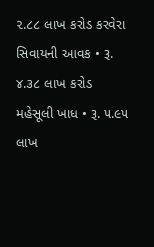૨.૮૮ લાખ કરોડ કરવેરા સિવાયની આવક • રૂ. ૪.૩૮ લાખ કરોડ મહેસૂલી ખાધ • રૂ. ૫.૯૫ લાખ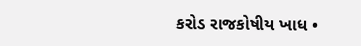કરોડ રાજકોષીય ખાધ •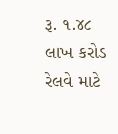રૂ. ૧.૪૮ લાખ કરોડ રેલવે માટે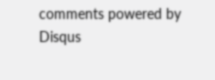comments powered by Disqus